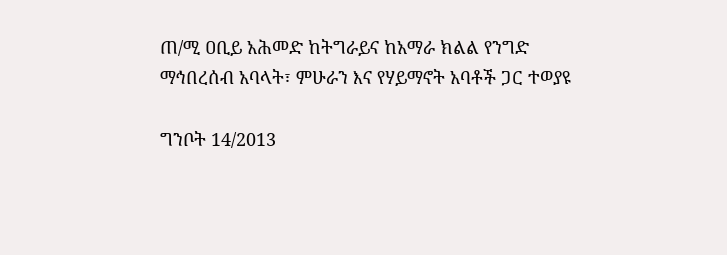ጠ/ሚ ዐቢይ አሕመድ ከትግራይና ከአማራ ክልል የንግድ ማኅበረሰብ አባላት፣ ምሁራን እና የሃይማኖት አባቶች ጋር ተወያዩ

ግንቦት 14/2013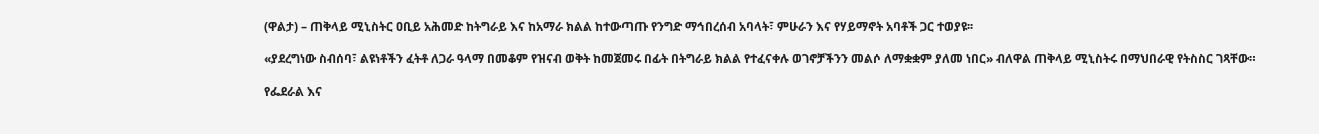(ዋልታ) – ጠቅላይ ሚኒስትር ዐቢይ አሕመድ ከትግራይ እና ከአማራ ክልል ከተውጣጡ የንግድ ማኅበረሰብ አባላት፣ ምሁራን እና የሃይማኖት አባቶች ጋር ተወያዩ፡፡

«ያደረግነው ስብሰባ፣ ልዩነቶችን ፈትቶ ለጋራ ዓላማ በመቆም የዝናብ ወቅት ከመጀመሩ በፊት በትግራይ ክልል የተፈናቀሉ ወገኖቻችንን መልሶ ለማቋቋም ያለመ ነበር» ብለዋል ጠቅላይ ሚኒስትሩ በማህበራዊ የትስስር ገጻቸው።

የፌደራል እና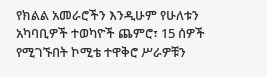የክልል አመራሮችን እንዲሁም የሁለቱን አካባቢዎች ተወካዮች ጨምሮ፣ 15 ሰዎች የሚገኙበት ኮሚቴ ተዋቅሮ ሥራዎቹን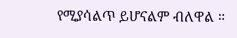የሚያሳልጥ ይሆናልም ብለዋል ።